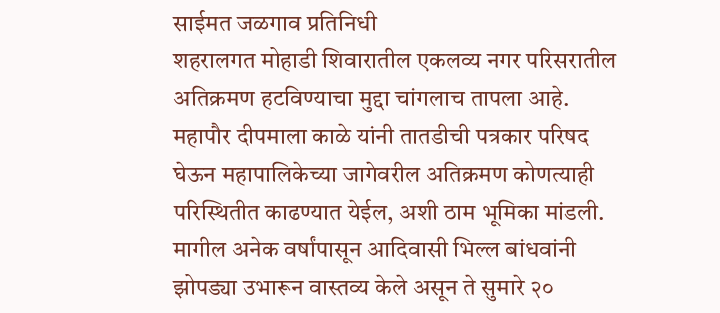साईमत जळगाव प्रतिनिधी
शहरालगत मोहाडी शिवारातील एकलव्य नगर परिसरातील अतिक्रमण हटविण्याचा मुद्दा चांगलाच तापला आहे. महापौर दीपमाला काळे यांनी तातडीची पत्रकार परिषद घेऊन महापालिकेच्या जागेवरील अतिक्रमण कोणत्याही परिस्थितीत काढण्यात येईल, अशी ठाम भूमिका मांडली.
मागील अनेक वर्षांपासून आदिवासी भिल्ल बांधवांनी झोपड्या उभारून वास्तव्य केले असून ते सुमारे २०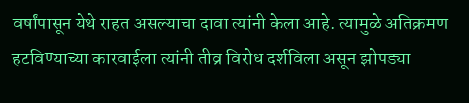वर्षांपासून येथे राहत असल्याचा दावा त्यांनी केला आहे. त्यामुळे अतिक्रमण हटविण्याच्या कारवाईला त्यांनी तीव्र विरोध दर्शविला असून झोपड्या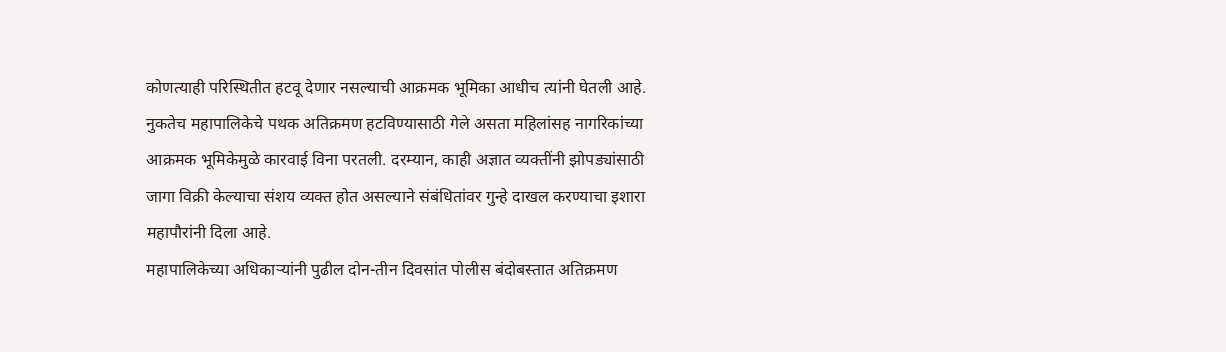कोणत्याही परिस्थितीत हटवू देणार नसल्याची आक्रमक भूमिका आधीच त्यांनी घेतली आहे.
नुकतेच महापालिकेचे पथक अतिक्रमण हटविण्यासाठी गेले असता महिलांसह नागरिकांच्या आक्रमक भूमिकेमुळे कारवाई विना परतली. दरम्यान, काही अज्ञात व्यक्तींनी झोपड्यांसाठी जागा विक्री केल्याचा संशय व्यक्त होत असल्याने संबंधितांवर गुन्हे दाखल करण्याचा इशारा महापौरांनी दिला आहे.
महापालिकेच्या अधिकाऱ्यांनी पुढील दोन-तीन दिवसांत पोलीस बंदोबस्तात अतिक्रमण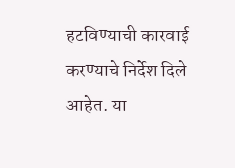हटविण्याची कारवाई करण्याचे निर्देश दिले आहेत. या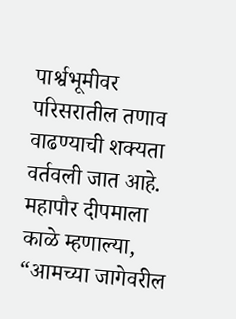पार्श्वभूमीवर परिसरातील तणाव वाढण्याची शक्यता वर्तवली जात आहे.
महापौर दीपमाला काळे म्हणाल्या, “आमच्या जागेवरील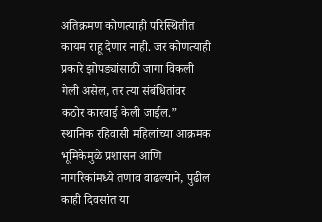अतिक्रमण कोणत्याही परिस्थितीत कायम राहू देणार नाही. जर कोणत्याही प्रकारे झोपड्यांसाठी जागा विकली गेली असेल, तर त्या संबंधितांवर कठोर कारवाई केली जाईल.”
स्थानिक रहिवासी महिलांच्या आक्रमक भूमिकेमुळे प्रशासन आणि नागरिकांमध्ये तणाव वाढल्याने, पुढील काही दिवसांत या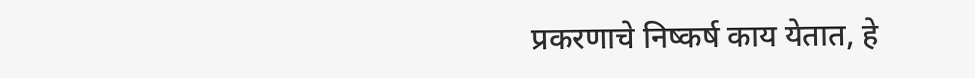प्रकरणाचे निष्कर्ष काय येतात, हे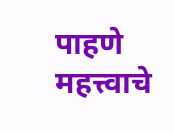पाहणे महत्त्वाचे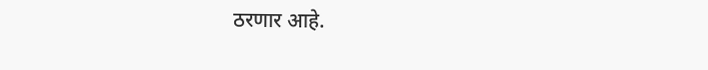ठरणार आहे.